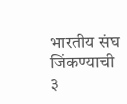भारतीय संघ जिंकण्याची ३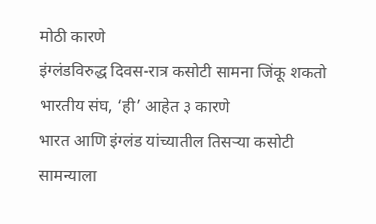मोठी कारणे
इंग्लंडविरुद्ध दिवस-रात्र कसोटी सामना जिंकू शकतो भारतीय संघ, ‘ही’ आहेत ३ कारणे
भारत आणि इंग्लंड यांच्यातील तिसऱ्या कसोटी सामन्याला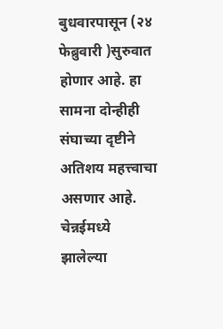बुधवारपासून (२४ फेब्रुवारी )सुरुवात होणार आहे. हा सामना दोन्हीही संघाच्या दृष्टीने अतिशय महत्त्वाचा असणार आहे. चेन्नईमध्ये झालेल्या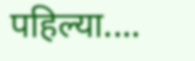पहिल्या....